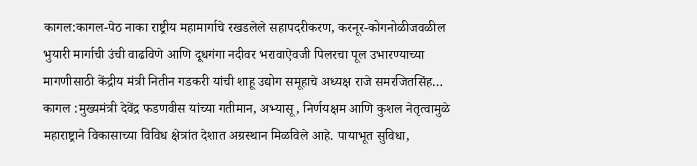कागल:कागल-पेठ नाका राष्ट्रीय महामार्गाचे रखडलेले सहापदरीकरण, करनूर-कोगनोळीजवळील भुयारी मार्गाची उंची वाढविणे आणि दूधगंगा नदीवर भरावाऐवजी पिलरचा पूल उभारण्याच्या मागणीसाठी केंद्रीय मंत्री नितीन गडकरी यांची शाहू उद्योग समूहाचे अध्यक्ष राजे समरजितसिंह…
कागल :मुख्यमंत्री देवेंद्र फडणवीस यांच्या गतीमान, अभ्यासू, निर्णयक्षम आणि कुशल नेतृत्वामुळे महाराष्ट्राने विकासाच्या विविध क्षेत्रांत देशात अग्रस्थान मिळविले आहे. पायाभूत सुविधा,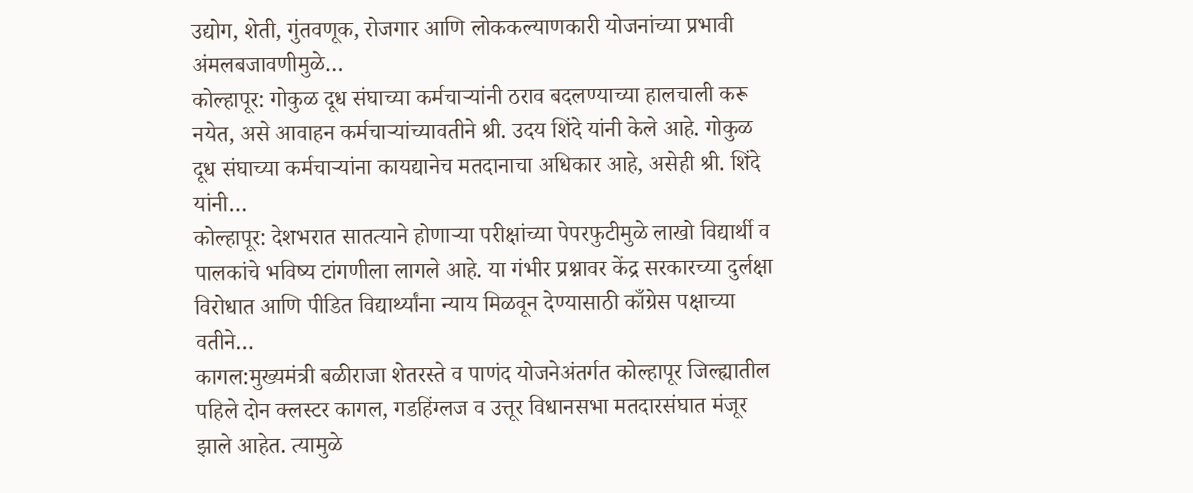उद्योग, शेती, गुंतवणूक, रोजगार आणि लोककल्याणकारी योजनांच्या प्रभावी अंमलबजावणीमुळे…
कोल्हापूर: गोकुळ दूध संघाच्या कर्मचाऱ्यांनी ठराव बदलण्याच्या हालचाली करू नयेत, असे आवाहन कर्मचाऱ्यांच्यावतीने श्री. उदय शिंदे यांनी केले आहे. गोकुळ दूध संघाच्या कर्मचाऱ्यांना कायद्यानेच मतदानाचा अधिकार आहे, असेही श्री. शिंदे यांनी…
कोल्हापूर: देशभरात सातत्याने होणाऱ्या परीक्षांच्या पेपरफुटीमुळे लाखो विद्यार्थी व पालकांचे भविष्य टांगणीला लागले आहे. या गंभीर प्रश्नावर केंद्र सरकारच्या दुर्लक्षा विरोधात आणि पीडित विद्यार्थ्यांना न्याय मिळवून देण्यासाठी काँग्रेस पक्षाच्या वतीने…
कागल:मुख्यमंत्री बळीराजा शेतरस्ते व पाणंद योजनेअंतर्गत कोल्हापूर जिल्ह्यातील पहिले दोन क्लस्टर कागल, गडहिंग्लज व उत्तूर विधानसभा मतदारसंघात मंजूर झाले आहेत. त्यामुळे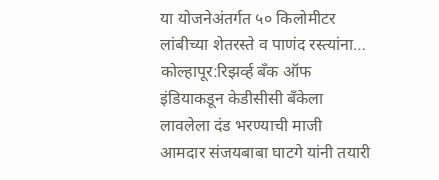या योजनेअंतर्गत ५० किलोमीटर लांबीच्या शेतरस्ते व पाणंद रस्त्यांना…
कोल्हापूर:रिझर्व्ह बँक ऑफ इंडियाकडून केडीसीसी बँकेला लावलेला दंड भरण्याची माजी आमदार संजयबाबा घाटगे यांनी तयारी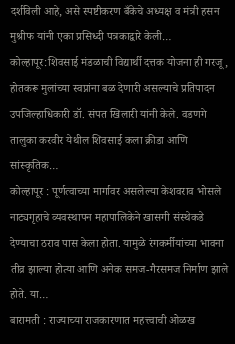दर्शविली आहे, असे स्पष्टीकरण बँकेचे अध्यक्ष व मंत्री हसन मुश्रीफ यांनी एका प्रसिध्दी पत्रकाद्वारे केली…
कोल्हापूर:शिवसाई मंडळाची विद्यार्थी दत्तक योजना ही गरजू, होतकरू मुलांच्या स्वप्नांना बळ देणारी असल्याचे प्रतिपादन उपजिल्हाधिकारी डॉ. संपत खिलारी यांनी केले. वडणगे तालुका करवीर येथील शिवसाई कला क्रीडा आणि सांस्कृतिक…
कोल्हापूर : पूर्णत्वाच्या मार्गावर असलेल्या केशवराव भोसले नाट्यगृहाचे व्यवस्थापन महापालिकेने खासगी संस्थेकडे देण्याचा ठराव पास केला होता. यामुळे रंगकर्मीयांच्या भावना तीव्र झाल्या होत्या आणि अनेक समज-गैरसमज निर्माण झाले होते. या…
बारामती : राज्याच्या राजकारणात महत्त्वाची ओळख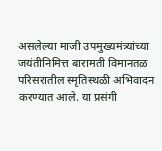असलेल्या माजी उपमुख्यमंत्र्यांच्या जयंतीनिमित्त बारामती विमानतळ परिसरातील स्मृतिस्थळी अभिवादन करण्यात आले. या प्रसंगी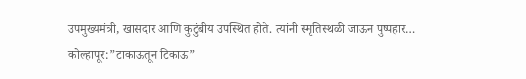उपमुख्यमंत्री, खासदार आणि कुटुंबीय उपस्थित होते. त्यांनी स्मृतिस्थळी जाऊन पुष्पहार…
कोल्हापूर:”टाकाऊतून टिकाऊ”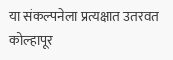या संकल्पनेला प्रत्यक्षात उतरवत कोल्हापूर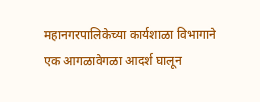महानगरपालिकेच्या कार्यशाळा विभागाने एक आगळावेगळा आदर्श घालून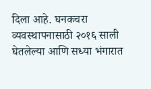दिला आहे. घनकचरा व्यवस्थापनासाठी २०१६ साली घेतलेल्या आणि सध्या भंगारात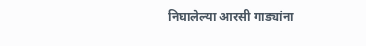निघालेल्या आरसी गाड्यांना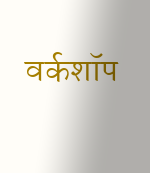वर्कशॉप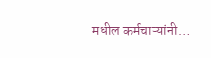मधील कर्मचाऱ्यांनी…